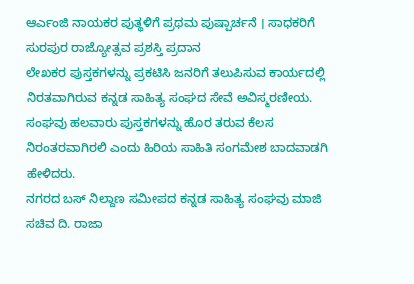ಆರ್ಎಂಜಿ ನಾಯಕರ ಪುತ್ಥಳಿಗೆ ಪ್ರಥಮ ಪುಷ್ಪಾರ್ಚನೆ । ಸಾಧಕರಿಗೆ ಸುರಪುರ ರಾಜ್ಯೋತ್ಸವ ಪ್ರಶಸ್ತಿ ಪ್ರದಾನ
ಲೇಖಕರ ಪುಸ್ತಕಗಳನ್ನು ಪ್ರಕಟಿಸಿ ಜನರಿಗೆ ತಲುಪಿಸುವ ಕಾರ್ಯದಲ್ಲಿ ನಿರತವಾಗಿರುವ ಕನ್ನಡ ಸಾಹಿತ್ಯ ಸಂಘದ ಸೇವೆ ಅವಿಸ್ಮರಣೀಯ. ಸಂಘವು ಹಲವಾರು ಪುಸ್ತಕಗಳನ್ನು ಹೊರ ತರುವ ಕೆಲಸ ನಿರಂತರವಾಗಿರಲಿ ಎಂದು ಹಿರಿಯ ಸಾಹಿತಿ ಸಂಗಮೇಶ ಬಾದವಾಡಗಿ ಹೇಳಿದರು.
ನಗರದ ಬಸ್ ನಿಲ್ದಾಣ ಸಮೀಪದ ಕನ್ನಡ ಸಾಹಿತ್ಯ ಸಂಘವು ಮಾಜಿ ಸಚಿವ ದಿ. ರಾಜಾ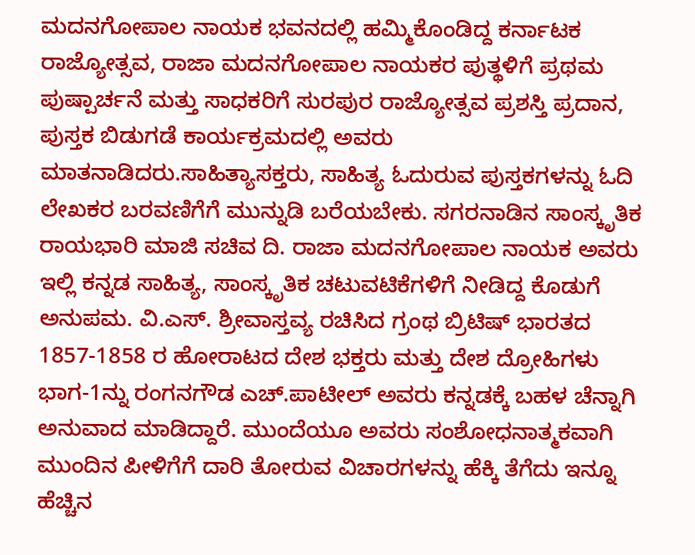ಮದನಗೋಪಾಲ ನಾಯಕ ಭವನದಲ್ಲಿ ಹಮ್ಮಿಕೊಂಡಿದ್ದ ಕರ್ನಾಟಕ ರಾಜ್ಯೋತ್ಸವ, ರಾಜಾ ಮದನಗೋಪಾಲ ನಾಯಕರ ಪುತ್ಥಳಿಗೆ ಪ್ರಥಮ ಪುಷ್ಪಾರ್ಚನೆ ಮತ್ತು ಸಾಧಕರಿಗೆ ಸುರಪುರ ರಾಜ್ಯೋತ್ಸವ ಪ್ರಶಸ್ತಿ ಪ್ರದಾನ, ಪುಸ್ತಕ ಬಿಡುಗಡೆ ಕಾರ್ಯಕ್ರಮದಲ್ಲಿ ಅವರು ಮಾತನಾಡಿದರು.ಸಾಹಿತ್ಯಾಸಕ್ತರು, ಸಾಹಿತ್ಯ ಓದುರುವ ಪುಸ್ತಕಗಳನ್ನು ಓದಿ ಲೇಖಕರ ಬರವಣಿಗೆಗೆ ಮುನ್ನುಡಿ ಬರೆಯಬೇಕು. ಸಗರನಾಡಿನ ಸಾಂಸ್ಕೃತಿಕ ರಾಯಭಾರಿ ಮಾಜಿ ಸಚಿವ ದಿ. ರಾಜಾ ಮದನಗೋಪಾಲ ನಾಯಕ ಅವರು ಇಲ್ಲಿ ಕನ್ನಡ ಸಾಹಿತ್ಯ, ಸಾಂಸ್ಕೃತಿಕ ಚಟುವಟಿಕೆಗಳಿಗೆ ನೀಡಿದ್ದ ಕೊಡುಗೆ ಅನುಪಮ. ವಿ.ಎಸ್. ಶ್ರೀವಾಸ್ತವ್ಯ ರಚಿಸಿದ ಗ್ರಂಥ ಬ್ರಿಟಿಷ್ ಭಾರತದ 1857-1858 ರ ಹೋರಾಟದ ದೇಶ ಭಕ್ತರು ಮತ್ತು ದೇಶ ದ್ರೋಹಿಗಳು ಭಾಗ-1ನ್ನು ರಂಗನಗೌಡ ಎಚ್.ಪಾಟೀಲ್ ಅವರು ಕನ್ನಡಕ್ಕೆ ಬಹಳ ಚೆನ್ನಾಗಿ ಅನುವಾದ ಮಾಡಿದ್ದಾರೆ. ಮುಂದೆಯೂ ಅವರು ಸಂಶೋಧನಾತ್ಮಕವಾಗಿ ಮುಂದಿನ ಪೀಳಿಗೆಗೆ ದಾರಿ ತೋರುವ ವಿಚಾರಗಳನ್ನು ಹೆಕ್ಕಿ ತೆಗೆದು ಇನ್ನೂ ಹೆಚ್ಚಿನ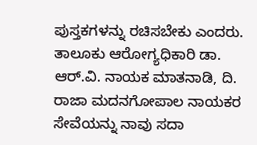ಪುಸ್ತಕಗಳನ್ನು ರಚಿಸಬೇಕು ಎಂದರು.
ತಾಲೂಕು ಆರೋಗ್ಯಧಿಕಾರಿ ಡಾ. ಆರ್.ವಿ. ನಾಯಕ ಮಾತನಾಡಿ, ದಿ. ರಾಜಾ ಮದನಗೋಪಾಲ ನಾಯಕರ ಸೇವೆಯನ್ನು ನಾವು ಸದಾ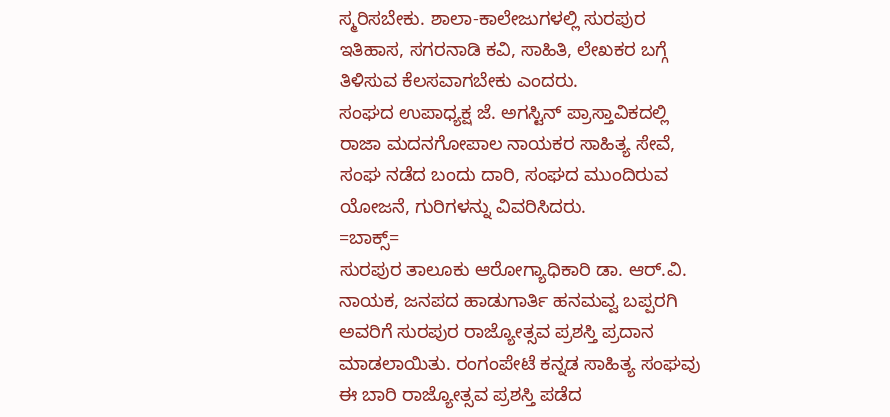ಸ್ಮರಿಸಬೇಕು. ಶಾಲಾ-ಕಾಲೇಜುಗಳಲ್ಲಿ ಸುರಪುರ ಇತಿಹಾಸ, ಸಗರನಾಡಿ ಕವಿ, ಸಾಹಿತಿ, ಲೇಖಕರ ಬಗ್ಗೆ ತಿಳಿಸುವ ಕೆಲಸವಾಗಬೇಕು ಎಂದರು.
ಸಂಘದ ಉಪಾಧ್ಯಕ್ಷ ಜೆ. ಅಗಸ್ಟಿನ್ ಪ್ರಾಸ್ತಾವಿಕದಲ್ಲಿ ರಾಜಾ ಮದನಗೋಪಾಲ ನಾಯಕರ ಸಾಹಿತ್ಯ ಸೇವೆ, ಸಂಘ ನಡೆದ ಬಂದು ದಾರಿ, ಸಂಘದ ಮುಂದಿರುವ ಯೋಜನೆ, ಗುರಿಗಳನ್ನು ವಿವರಿಸಿದರು.
=ಬಾಕ್ಸ್=
ಸುರಪುರ ತಾಲೂಕು ಆರೋಗ್ಯಾಧಿಕಾರಿ ಡಾ. ಆರ್.ವಿ. ನಾಯಕ, ಜನಪದ ಹಾಡುಗಾರ್ತಿ ಹನಮವ್ವ ಬಪ್ಪರಗಿ ಅವರಿಗೆ ಸುರಪುರ ರಾಜ್ಯೋತ್ಸವ ಪ್ರಶಸ್ತಿ ಪ್ರದಾನ ಮಾಡಲಾಯಿತು. ರಂಗಂಪೇಟೆ ಕನ್ನಡ ಸಾಹಿತ್ಯ ಸಂಘವು ಈ ಬಾರಿ ರಾಜ್ಯೋತ್ಸವ ಪ್ರಶಸ್ತಿ ಪಡೆದ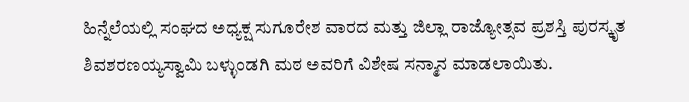ಹಿನ್ನೆಲೆಯಲ್ಲಿ ಸಂಘದ ಅಧ್ಯಕ್ಷ ಸುಗೂರೇಶ ವಾರದ ಮತ್ತು ಜಿಲ್ಲಾ ರಾಜ್ಯೋತ್ಸವ ಪ್ರಶಸ್ತಿ ಪುರಸ್ಕೃತ ಶಿವಶರಣಯ್ಯಸ್ವಾಮಿ ಬಳ್ಳುಂಡಗಿ ಮಠ ಅವರಿಗೆ ವಿಶೇಷ ಸನ್ಮಾನ ಮಾಡಲಾಯಿತು.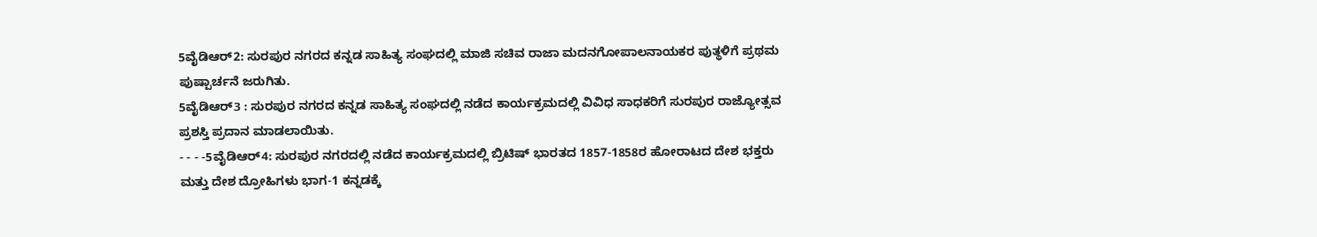5ವೈಡಿಆರ್2: ಸುರಪುರ ನಗರದ ಕನ್ನಡ ಸಾಹಿತ್ಯ ಸಂಘದಲ್ಲಿ ಮಾಜಿ ಸಚಿವ ರಾಜಾ ಮದನಗೋಪಾಲನಾಯಕರ ಪುತ್ಥಳಿಗೆ ಪ್ರಥಮ ಪುಷ್ಪಾರ್ಚನೆ ಜರುಗಿತು.
5ವೈಡಿಆರ್3 : ಸುರಪುರ ನಗರದ ಕನ್ನಡ ಸಾಹಿತ್ಯ ಸಂಘದಲ್ಲಿ ನಡೆದ ಕಾರ್ಯಕ್ರಮದಲ್ಲಿ ವಿವಿಧ ಸಾಧಕರಿಗೆ ಸುರಪುರ ರಾಜ್ಯೋತ್ಸವ ಪ್ರಶಸ್ತಿ ಪ್ರದಾನ ಮಾಡಲಾಯಿತು.
- - - -5ವೈಡಿಆರ್4: ಸುರಪುರ ನಗರದಲ್ಲಿ ನಡೆದ ಕಾರ್ಯಕ್ರಮದಲ್ಲಿ ಬ್ರಿಟಿಷ್ ಭಾರತದ 1857-1858ರ ಹೋರಾಟದ ದೇಶ ಭಕ್ತರು ಮತ್ತು ದೇಶ ದ್ರೋಹಿಗಳು ಭಾಗ-1 ಕನ್ನಡಕ್ಕೆ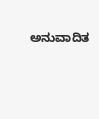ಅನುವಾದಿತ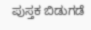ಪುಸ್ತಕ ಬಿಡುಗಡೆ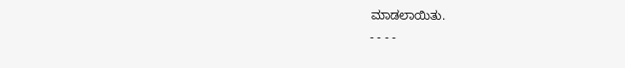ಮಾಡಲಾಯಿತು.
- - - -